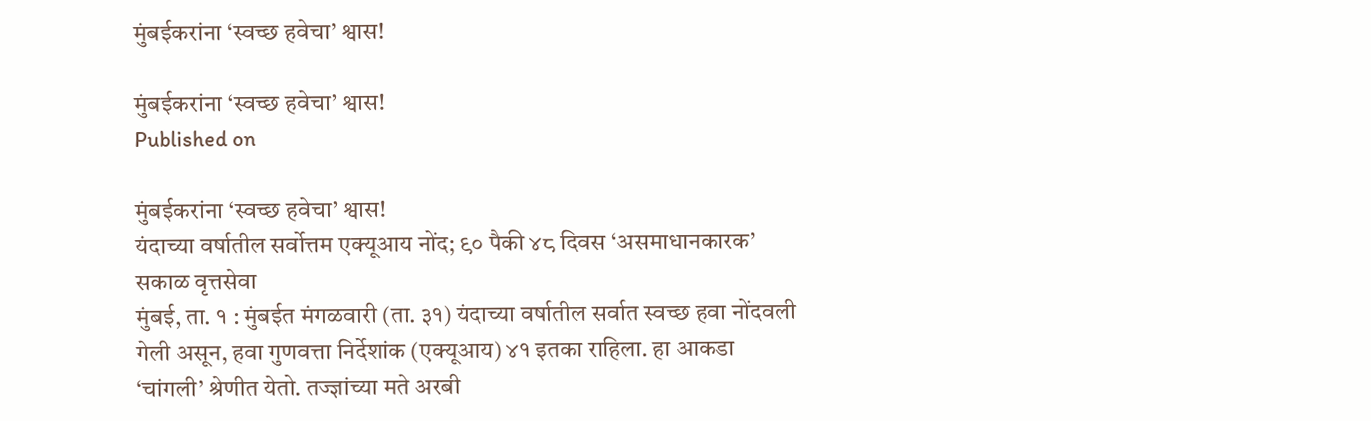मुंबईकरांना ‘स्वच्छ हवेचा’ श्वास!

मुंबईकरांना ‘स्वच्छ हवेचा’ श्वास!
Published on

मुंबईकरांना ‘स्वच्छ हवेचा’ श्वास!
यंदाच्या वर्षातील सर्वोत्तम एक्यूआय नोंद; ९० पैकी ४८ दिवस ‘असमाधानकारक’
सकाळ वृत्तसेवा
मुंबई, ता. १ : मुंबईत मंगळवारी (ता. ३१) यंदाच्या वर्षातील सर्वात स्वच्छ हवा नोंदवली गेली असून, हवा गुणवत्ता निर्देशांक (एक्यूआय) ४१ इतका राहिला. हा आकडा ‘चांगली’ श्रेणीत येतो. तज्ज्ञांच्या मते अरबी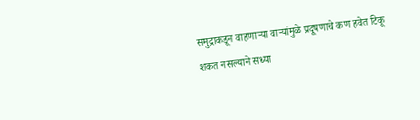समुद्राकडून वाहणाऱ्या वाऱ्यांमुळे प्रदूषणाचे कण हवेत टिकू शकत नसल्याने सध्या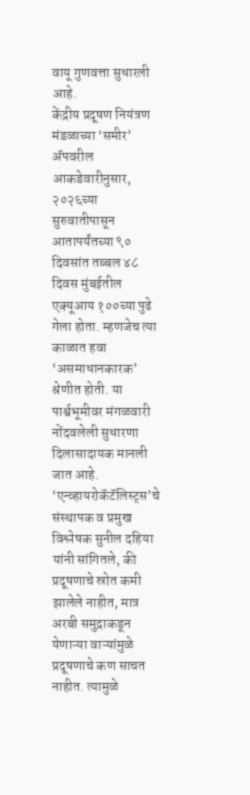वायू गुणवत्ता सुधारली आहे.
केंद्रीय प्रदूषण नियंत्रण मंडळाच्या ‘समीर’ अ‍ॅपवरील आकडेवारीनुसार, २०२६च्या सुरुवातीपासून आतापर्यंतच्या ९० दिवसांत तब्बल ४८ दिवस मुंबईतील एक्यूआय १००च्या पुढे गेला होता. म्हणजेच त्या काळात हवा ‘असमाधानकारक’ श्रेणीत होती. या पार्श्वभूमीवर मंगळवारी नोंदवलेली सुधारणा दिलासादायक मानली जात आहे.
‘एन्व्हायरोकॅटॅलिस्ट्स’चे संस्थापक व प्रमुख विश्लेषक सुनील दहिया यांनी सांगितले, की प्रदूषणाचे स्रोत कमी झालेले नाहीत, मात्र अरबी समुद्राकडून येणाऱ्या वाऱ्यांमुळे प्रदूषणाचे कण साचत नाहीत. त्यामुळे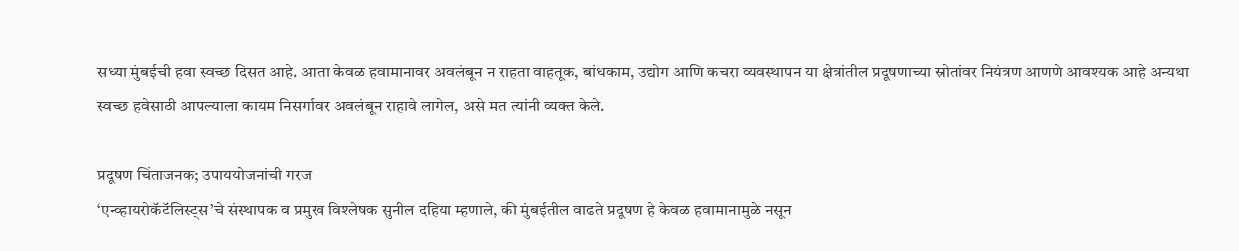सध्या मुंबईची हवा स्वच्छ दिसत आहे. आता केवळ हवामानावर अवलंबून न राहता वाहतूक, बांधकाम, उद्योग आणि कचरा व्यवस्थापन या क्षेत्रांतील प्रदूषणाच्या स्रोतांवर नियंत्रण आणणे आवश्यक आहे अन्यथा स्वच्छ हवेसाठी आपल्याला कायम निसर्गावर अवलंबून राहावे लागेल, असे मत त्‍यांनी व्यक्‍त केले.

प्रदूषण चिंताजनक; उपाययोजनांची गरज
‘एन्व्हायरोकॅटॅलिस्ट्स’चे संस्थापक व प्रमुख विश्लेषक सुनील दहिया म्हणाले, की मुंबईतील वाढते प्रदूषण हे केवळ हवामानामुळे नसून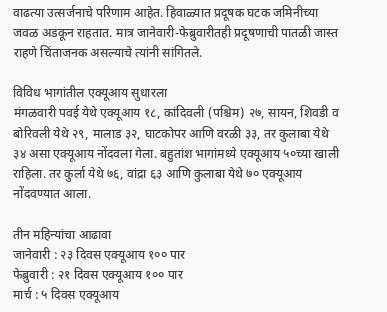वाढत्या उत्सर्जनाचे परिणाम आहेत. हिवाळ्यात प्रदूषक घटक जमिनीच्या जवळ अडकून राहतात. मात्र जानेवारी-फेब्रुवारीतही प्रदूषणाची पातळी जास्त राहणे चिंताजनक असल्‍याचे त्‍यांनी सांगितले.

विविध भागांतील एक्यूआय सुधारला
मंगळवारी पवई येथे एक्यूआय १८, कांदिवली (पश्चिम) २७, सायन, शिवडी व बोरिवली येथे २९, मालाड ३२, घाटकोपर आणि वरळी ३३, तर कुलाबा येथे ३४ असा एक्यूआय नोंदवला गेला. बहुतांश भागांमध्ये एक्यूआय ५०च्या खाली राहिला. तर कुर्ला येथे ७६, वांद्रा ६३ आणि कुलाबा येथे ७० एक्यूआय नोंदवण्यात आला.

तीन महिन्यांचा आढावा
जानेवारी : २३ दिवस एक्यूआय १०० पार
फेब्रुवारी : २१ दिवस एक्यूआय १०० पार
मार्च : ५ दिवस एक्यूआय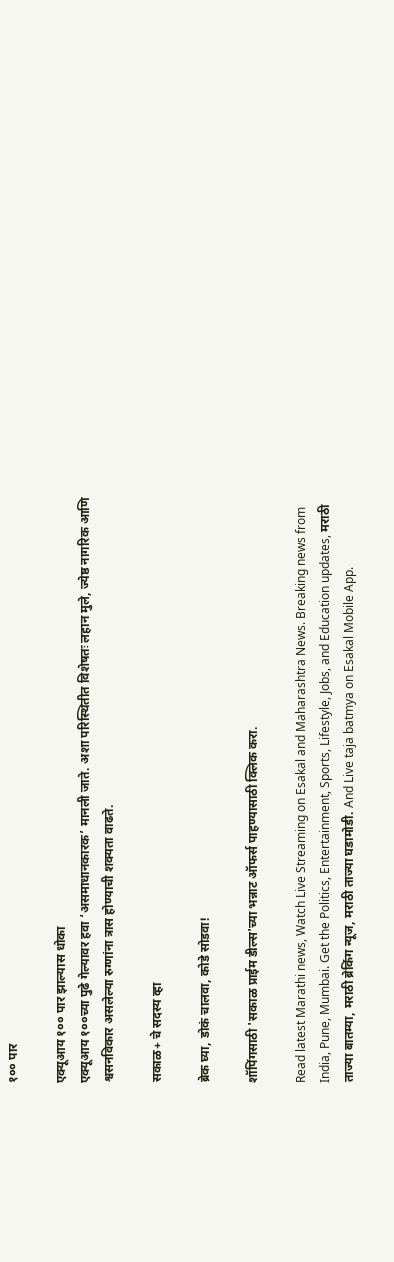१०० पार

एक्यूआय १०० पार झाल्यास धोका
एक्यूआय १००च्या पुढे गेल्यावर हवा ‘असमाधानकारक’ मानली जाते. अशा परिस्थितीत विशेषतः लहान मुले, ज्येष्ठ नागरिक आणि श्वसनविकार असलेल्या रुग्णांना त्रास होण्याची शक्यता वाढते.

सकाळ+ चे सदस्य व्हा

ब्रेक घ्या, डोकं चालवा, कोडे सोडवा!

शॉपिंगसाठी 'सकाळ प्राईम डील्स'च्या भन्नाट ऑफर्स पाहण्यासाठी क्लिक करा.

Read latest Marathi news, Watch Live Streaming on Esakal and Maharashtra News. Breaking news from India, Pune, Mumbai. Get the Politics, Entertainment, Sports, Lifestyle, Jobs, and Education updates, मराठी ताज्या बातम्या, मराठी ब्रेकिंग न्यूज, मराठी ताज्या घडामोडी. And Live taja batmya on Esakal Mobile App.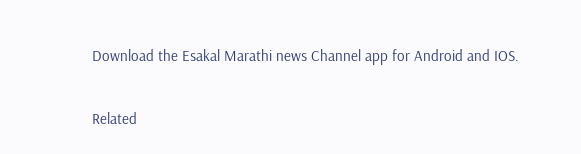Download the Esakal Marathi news Channel app for Android and IOS.

Related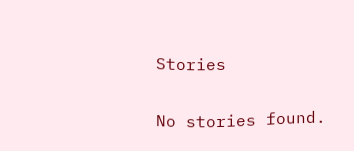Stories

No stories found.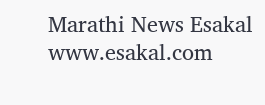Marathi News Esakal
www.esakal.com